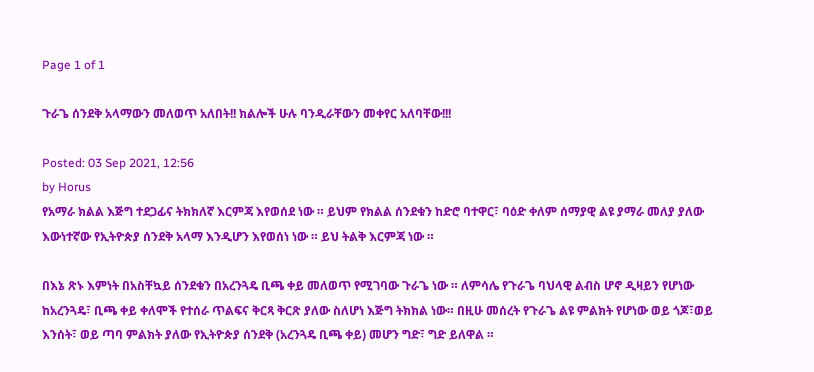Page 1 of 1

ጉራጌ ሰንደቅ አላማውን መለወጥ አለበት!! ክልሎች ሁሉ ባንዲራቸውን መቀየር አለባቸው!!!

Posted: 03 Sep 2021, 12:56
by Horus
የአማራ ክልል እጅግ ተደጋፊና ትክክለኛ እርምጃ እየወሰደ ነው ። ይህም የክልል ሰንደቁን ከድሮ ባተዋር፣ ባዕድ ቀለም ሰማያዊ ልዩ ያማራ መለያ ያለው እውነተኛው የኢትዮጵያ ሰንደቅ አላማ እንዲሆን እየወሰነ ነው ። ይህ ትልቅ እርምጃ ነው ።

በእኔ ጽኑ እምነት በአስቸኳይ ሰንደቁን በአረንጓዴ ቢጫ ቀይ መለወጥ የሚገባው ጉራጌ ነው ። ለምሳሌ የጉራጌ ባህላዊ ልብስ ሆኖ ዲዛይን የሆነው ከአረንጓዴ፣ ቢጫ ቀይ ቀለሞች የተሰራ ጥልፍና ቅርጻ ቅርጽ ያለው ስለሆነ እጅግ ትክክል ነው። በዚሁ መሰረት የጉራጌ ልዩ ምልክት የሆነው ወይ ጎጆ፣ወይ እንሰት፣ ወይ ጣባ ምልክት ያለው የኢትዮጵያ ሰንደቅ (አረንጓዴ ቢጫ ቀይ) መሆን ግድ፣ ግድ ይለዋል ።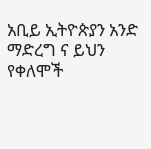አቢይ ኢትዮጵያን አንድ ማድረግ ና ይህን የቀለሞች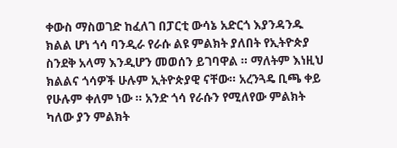ቀውስ ማስወገድ ከፈለገ በፓርቲ ውሳኔ አድርጎ እያንዳንዱ ክልል ሆነ ጎሳ ባንዲራ የራሱ ልዩ ምልክት ያለበት የኢትዮጵያ ስንደቅ አላማ እንዲሆን መወሰን ይገባዋል ። ማለትም እነዚህ ክልልና ጎሳዎች ሁሉም ኢትዮጵያዊ ናቸው። አረንጓዴ ቢጫ ቀይ የሁሉም ቀለም ነው ። አንድ ጎሳ የራሱን የሚለየው ምልክት ካለው ያን ምልክት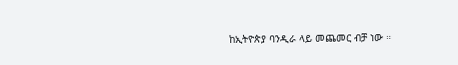ከኢትዮጵያ ባንዲራ ላይ መጨመር ብቻ ነው ።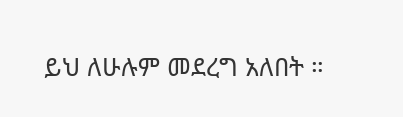ይህ ለሁሉም መደረግ አለበት ።